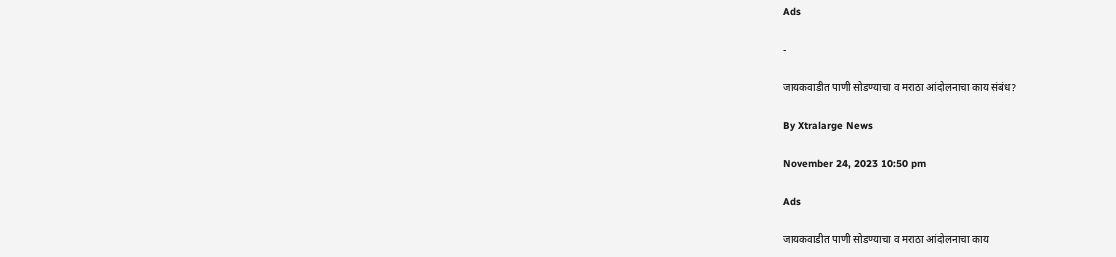Ads

-

जायकवाडीत पाणी सोडण्याचा व मराठा आंदोलनाचा काय संबंध?

By Xtralarge News

November 24, 2023 10:50 pm

Ads

जायकवाडीत पाणी सोडण्याचा व मराठा आंदोलनाचा काय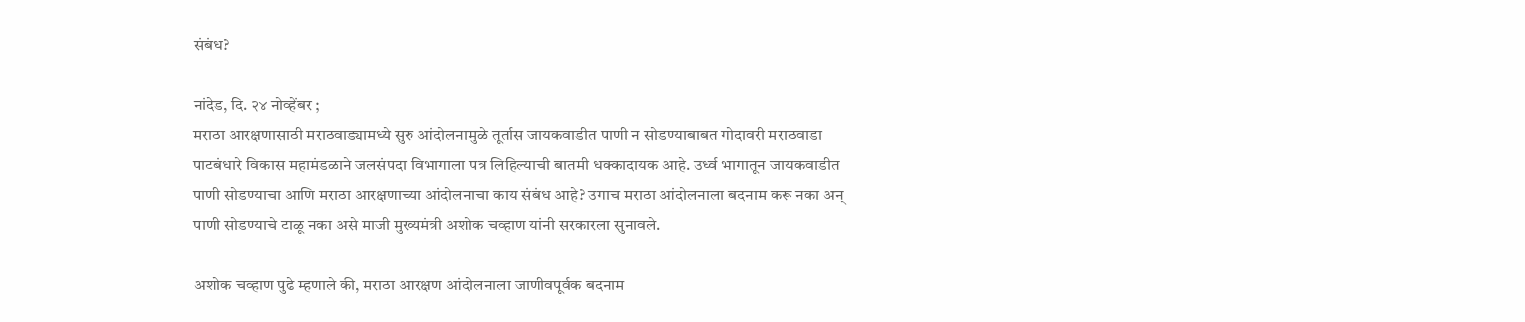संबंध?

नांदेड, दि. २४ नोव्हेंबर ;
मराठा आरक्षणासाठी मराठवाड्यामध्ये सुरु आंदोलनामुळे तूर्तास जायकवाडीत पाणी न सोडण्याबाबत गोदावरी मराठवाडा पाटबंधारे विकास महामंडळाने जलसंपदा विभागाला पत्र लिहिल्याची बातमी धक्कादायक आहे. उर्ध्व भागातून जायकवाडीत पाणी सोडण्याचा आणि मराठा आरक्षणाच्या आंदोलनाचा काय संबंध आहे? उगाच मराठा आंदोलनाला बदनाम करू नका अन् पाणी सोडण्याचे टाळू नका असे माजी मुख्यमंत्री अशोक चव्हाण यांनी सरकारला सुनावले.

अशोक चव्हाण पुढे म्हणाले की, मराठा आरक्षण आंदोलनाला जाणीवपूर्वक बदनाम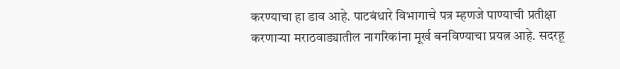करण्याचा हा डाव आहे. पाटबंधारे विभागाचे पत्र म्हणजे पाण्याची प्रतीक्षा करणाऱ्या मराठवाड्यातील नागरिकांना मूर्ख बनविण्याचा प्रयत्न आहे. सदरहू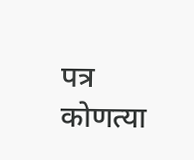पत्र कोणत्या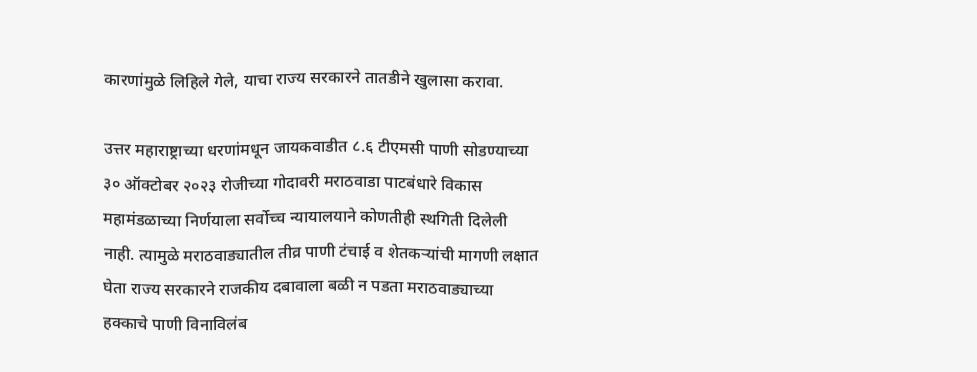कारणांमुळे लिहिले गेले, याचा राज्य सरकारने तातडीने खुलासा करावा.

उत्तर महाराष्ट्राच्या धरणांमधून जायकवाडीत ८.६ टीएमसी पाणी सोडण्याच्या ३० ऑक्टोबर २०२३ रोजीच्या गोदावरी मराठवाडा पाटबंधारे विकास महामंडळाच्या निर्णयाला सर्वोच्च न्यायालयाने कोणतीही स्थगिती दिलेली नाही. त्यामुळे मराठवाड्यातील तीव्र पाणी टंचाई व शेतकऱ्यांची मागणी लक्षात घेता राज्य सरकारने राजकीय दबावाला बळी न पडता मराठवाड्याच्या हक्काचे पाणी विनाविलंब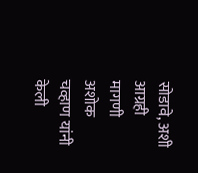सोडावे, अशी आग्रही मागणी अशोक चव्हाण यांनी केली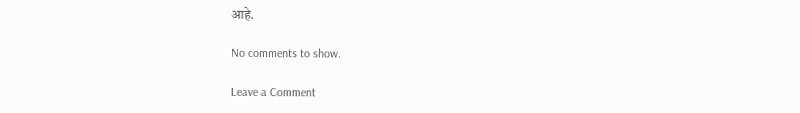आहे.

No comments to show.

Leave a Comment